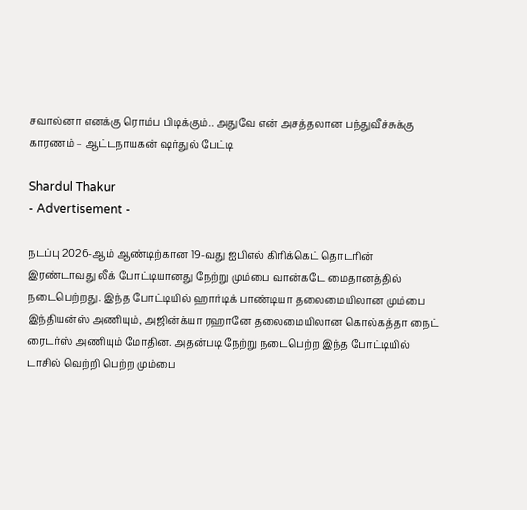சவால்னா எனக்கு ரொம்ப பிடிக்கும்.. அதுவே என் அசத்தலான பந்துவீச்சுக்கு காரணம் – ஆட்டநாயகன் ஷர்துல் பேட்டி

Shardul Thakur
- Advertisement -

நடப்பு 2026-ஆம் ஆண்டிற்கான 19-வது ஐபிஎல் கிரிக்கெட் தொடரின் இரண்டாவது லீக் போட்டியானது நேற்று மும்பை வான்கடே மைதானத்தில் நடைபெற்றது. இந்த போட்டியில் ஹார்டிக் பாண்டியா தலைமையிலான மும்பை இந்தியன்ஸ் அணியும், அஜின்க்யா ரஹானே தலைமையிலான கொல்கத்தா நைட் ரைடர்ஸ் அணியும் மோதின. அதன்படி நேற்று நடைபெற்ற இந்த போட்டியில் டாசில் வெற்றி பெற்ற மும்பை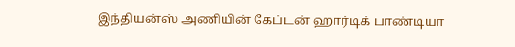இந்தியன்ஸ் அணியின் கேப்டன் ஹார்டிக் பாண்டியா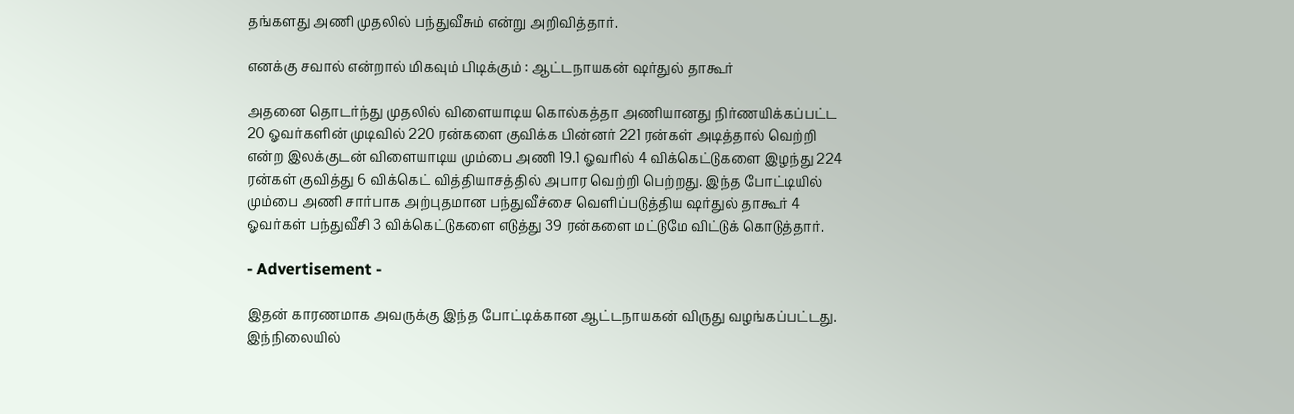தங்களது அணி முதலில் பந்துவீசும் என்று அறிவித்தார்.

எனக்கு சவால் என்றால் மிகவும் பிடிக்கும் : ஆட்டநாயகன் ஷர்துல் தாகூர்

அதனை தொடர்ந்து முதலில் விளையாடிய கொல்கத்தா அணியானது நிர்ணயிக்கப்பட்ட 20 ஓவர்களின் முடிவில் 220 ரன்களை குவிக்க பின்னர் 221 ரன்கள் அடித்தால் வெற்றி என்ற இலக்குடன் விளையாடிய மும்பை அணி 19.1 ஓவரில் 4 விக்கெட்டுகளை இழந்து 224 ரன்கள் குவித்து 6 விக்கெட் வித்தியாசத்தில் அபார வெற்றி பெற்றது. இந்த போட்டியில் மும்பை அணி சார்பாக அற்புதமான பந்துவீச்சை வெளிப்படுத்திய ஷர்துல் தாகூர் 4 ஓவர்கள் பந்துவீசி 3 விக்கெட்டுகளை எடுத்து 39 ரன்களை மட்டுமே விட்டுக் கொடுத்தார்.

- Advertisement -

இதன் காரணமாக அவருக்கு இந்த போட்டிக்கான ஆட்டநாயகன் விருது வழங்கப்பட்டது. இந்நிலையில்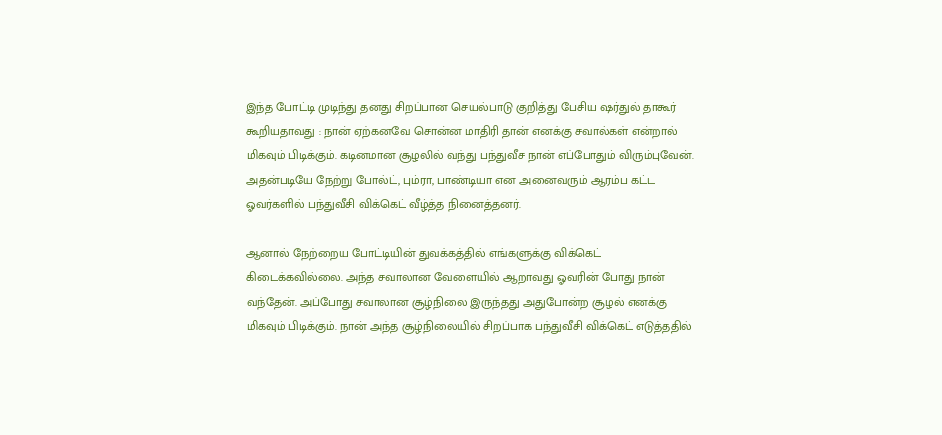இந்த போட்டி முடிந்து தனது சிறப்பான செயல்பாடு குறித்து பேசிய ஷர்துல் தாகூர் கூறியதாவது : நான் ஏற்கனவே சொன்ன மாதிரி தான் எனக்கு சவால்கள் என்றால் மிகவும் பிடிக்கும். கடினமான சூழலில் வந்து பந்துவீச நான் எப்போதும் விரும்புவேன். அதன்படியே நேற்று போல்ட், பும்ரா, பாண்டியா என அனைவரும் ஆரம்ப கட்ட ஓவர்களில் பந்துவீசி விக்கெட் வீழ்த்த நினைத்தனர்.

ஆனால் நேற்றைய போட்டியின் துவக்கத்தில் எங்களுக்கு விக்கெட் கிடைக்கவில்லை. அந்த சவாலான வேளையில் ஆறாவது ஓவரின் போது நான் வந்தேன். அப்போது சவாலான சூழ்நிலை இருந்தது அதுபோன்ற சூழல் எனக்கு மிகவும் பிடிக்கும். நான் அந்த சூழ்நிலையில் சிறப்பாக பந்துவீசி விக்கெட் எடுத்ததில்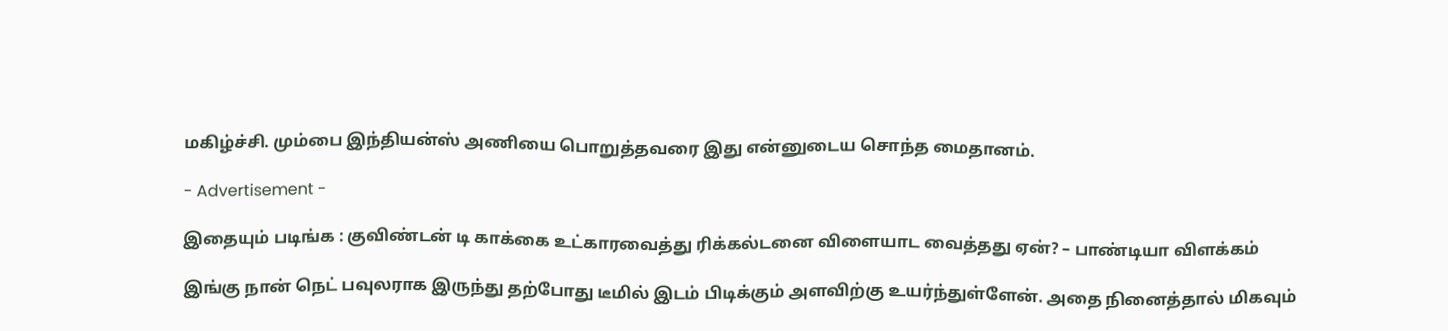மகிழ்ச்சி. மும்பை இந்தியன்ஸ் அணியை பொறுத்தவரை இது என்னுடைய சொந்த மைதானம்.

- Advertisement -

இதையும் படிங்க : குவிண்டன் டி காக்கை உட்காரவைத்து ரிக்கல்டனை விளையாட வைத்தது ஏன்? – பாண்டியா விளக்கம்

இங்கு நான் நெட் பவுலராக இருந்து தற்போது டீமில் இடம் பிடிக்கும் அளவிற்கு உயர்ந்துள்ளேன். அதை நினைத்தால் மிகவும்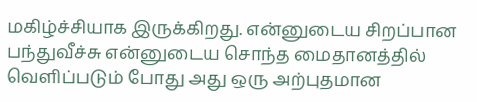மகிழ்ச்சியாக இருக்கிறது. என்னுடைய சிறப்பான பந்துவீச்சு என்னுடைய சொந்த மைதானத்தில் வெளிப்படும் போது அது ஒரு அற்புதமான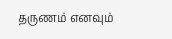தருணம் எனவும்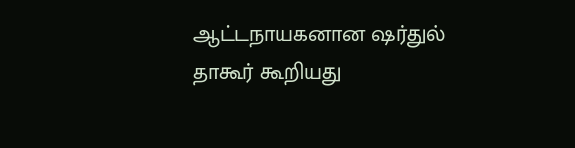ஆட்டநாயகனான ஷர்துல் தாகூர் கூறியது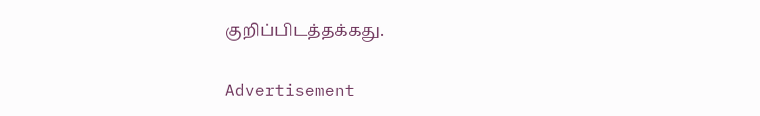குறிப்பிடத்தக்கது.

Advertisement